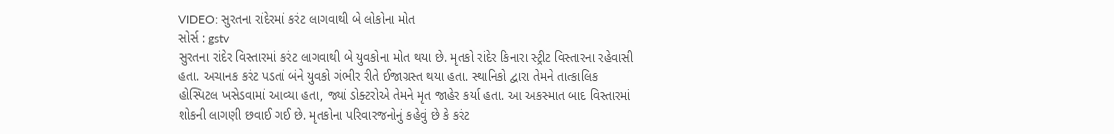VIDEO: સુરતના રાંદેરમાં કરંટ લાગવાથી બે લોકોના મોત
સોર્સ : gstv
સુરતના રાંદેર વિસ્તારમાં કરંટ લાગવાથી બે યુવકોના મોત થયા છે. મૃતકો રાંદેર કિનારા સ્ટ્રીટ વિસ્તારના રહેવાસી હતા. અચાનક કરંટ પડતાં બંને યુવકો ગંભીર રીતે ઈજાગ્રસ્ત થયા હતા. સ્થાનિકો દ્વારા તેમને તાત્કાલિક હોસ્પિટલ ખસેડવામાં આવ્યા હતા, જ્યાં ડોક્ટરોએ તેમને મૃત જાહેર કર્યા હતા. આ અકસ્માત બાદ વિસ્તારમાં શોકની લાગણી છવાઈ ગઈ છે. મૃતકોના પરિવારજનોનું કહેવું છે કે કરંટ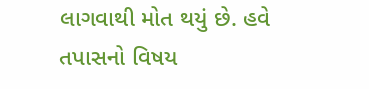લાગવાથી મોત થયું છે. હવે તપાસનો વિષય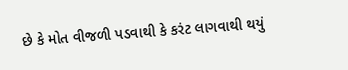છે કે મોત વીજળી પડવાથી કે કરંટ લાગવાથી થયું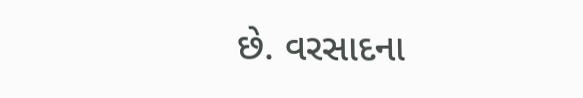છે. વરસાદના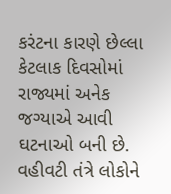કરંટના કારણે છેલ્લા કેટલાક દિવસોમાં રાજ્યમાં અનેક જગ્યાએ આવી ઘટનાઓ બની છે. વહીવટી તંત્રે લોકોને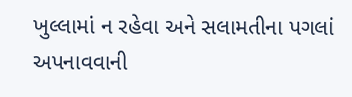ખુલ્લામાં ન રહેવા અને સલામતીના પગલાં અપનાવવાની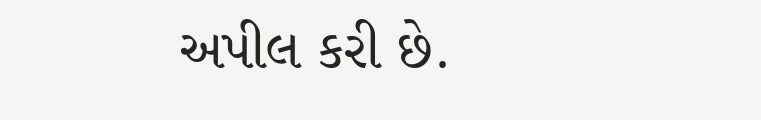અપીલ કરી છે.